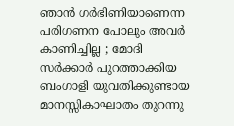ഞാൻ ഗർഭിണിയാണെന്ന പരിഗണന പോലും അവർ കാണിച്ചില്ല ; മോദി സർക്കാർ പുറത്താക്കിയ ബംഗാളി യുവതിക്കുണ്ടായ മാനസ്സികാഘാതം തുറന്നു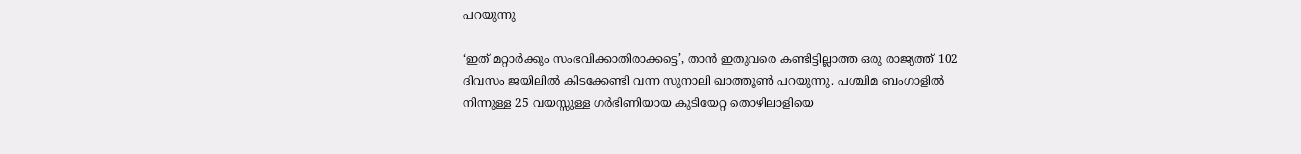പറയുന്നു

‘ഇത് മറ്റാർക്കും സംഭവിക്കാതിരാക്കട്ടെ’, താൻ ഇതുവരെ കണ്ടിട്ടില്ലാത്ത ഒരു രാജ്യത്ത് 102 ദിവസം ജയിലിൽ കിടക്കേണ്ടി വന്ന സുനാലി ഖാത്തൂൺ പറയുന്നു. പശ്ചിമ ബംഗാളിൽ നിന്നുള്ള 25 വയസ്സുള്ള ഗർഭിണിയായ കുടിയേറ്റ തൊഴിലാളിയെ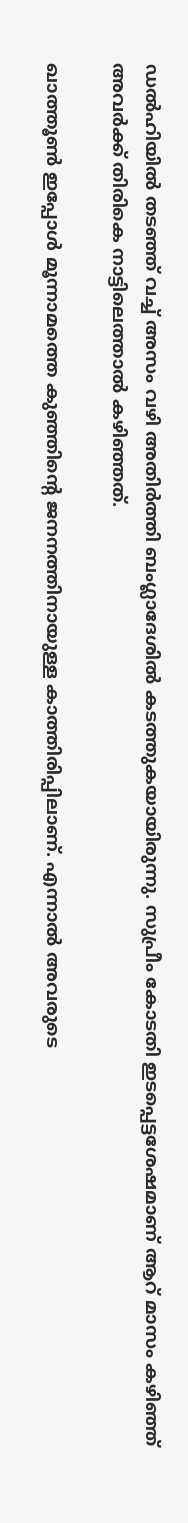ഡൽഹിയിൽ തടഞ്ഞ് വച്ച് അസം വഴി അതിർത്തി ബംഗ്ലാദേശിൽ കടത്തുകയായിരുന്നു. സുപ്രീം കോടതി ഇടപ്പെട്ടശേഷമാണ് ആറ് മാസം കഴിഞ്ഞ് അവർക്ക് തിരികെ നാട്ടിലെത്താൽ കഴിഞ്ഞത്.

ഖാത്തൂൺ ഇപ്പോൾ മൂന്നാമത്തെ കുഞ്ഞിന്റെ ജനനത്തിനായുള്ള കാത്തിരിപ്പിലാണ്. എന്നാൽ അവരുടെ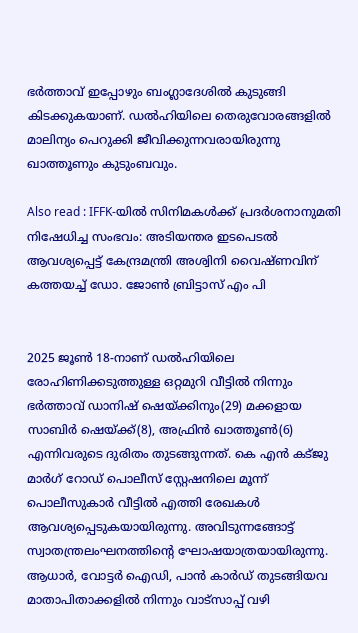ഭർത്താവ് ഇപ്പോഴും ബംഗ്ലാദേശിൽ കുടുങ്ങി കിടക്കുകയാണ്. ഡൽഹിയിലെ തെരുവോരങ്ങളിൽ മാലിന്യം പെറുക്കി ജീവിക്കുന്നവരായിരുന്നു ഖാത്തൂണും കുടുംബവും.

Also read : IFFK-യിൽ സിനിമകൾക്ക് പ്രദർശനാനുമതി നിഷേധിച്ച സംഭവം: അടിയന്തര ഇടപെടൽ ആവശ്യപ്പെട്ട് കേന്ദ്രമന്ത്രി അശ്വിനി വൈഷ്ണവിന് കത്തയച്ച് ഡോ. ജോൺ ബ്രിട്ടാസ് എം പി


2025 ജൂൺ 18-നാണ് ഡൽഹിയിലെ രോഹിണിക്കടുത്തുള്ള ഒറ്റമുറി വീട്ടിൽ നിന്നും ഭർത്താവ് ഡാനിഷ് ഷെയ്ക്കിനും(29) മക്കളായ സാബിർ ഷെയ്ക്ക്(8), അഫ്രിൻ ഖാത്തൂൺ(6) എന്നിവരുടെ ദുരിതം തുടങ്ങുന്നത്. കെ എൻ കട്ജു മാർഗ് റോഡ് പൊലീസ് സ്റ്റേഷനിലെ മൂന്ന് പൊലീസുകാർ വീട്ടിൽ എത്തി രേഖകൾ ആവശ്യപ്പെടുകയായിരുന്നു. അവിടുന്നങ്ങോട്ട് സ്വാതന്ത്രലംഘനത്തിന്റെ ഘോഷയാത്രയായിരുന്നു. ആധാർ, വോട്ടർ ഐഡി, പാൻ കാർഡ് തുടങ്ങിയവ മാതാപിതാക്കളിൽ നിന്നും വാട്സാപ്പ് വഴി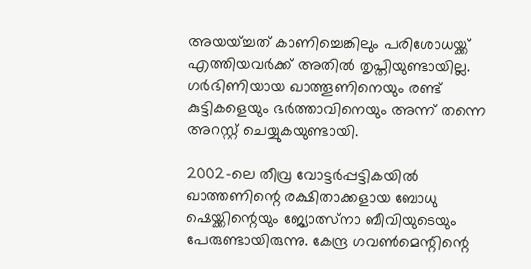അയയ്ച്ചത് കാണിച്ചെങ്കിലും പരിശോധയ്ക്ക് എത്തിയവർക്ക് അതിൽ തൃപ്തിയുണ്ടായില്ല. ഗർഭിണിയായ ഖാത്തൂണിനെയും രണ്ട് കുട്ടികളെയും ഭർത്താവിനെയും അന്ന് തന്നെ അറസ്റ്റ് ചെയ്യുകയുണ്ടായി.

2002-ലെ തീവ്ര വോട്ടർപ്പട്ടികയിൽ ഖാത്തണിന്റെ രക്ഷിതാക്കളായ ബോധു ഷെയ്ക്കിന്റെയും ജ്യോത്സ്നാ ബീവിയുടെയും പേരുണ്ടായിരുന്നു. കേന്ദ്ര ഗവൺമെന്റിന്റെ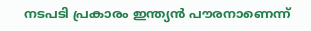നടപടി പ്രകാരം ഇന്ത്യൻ പൗരനാണെന്ന്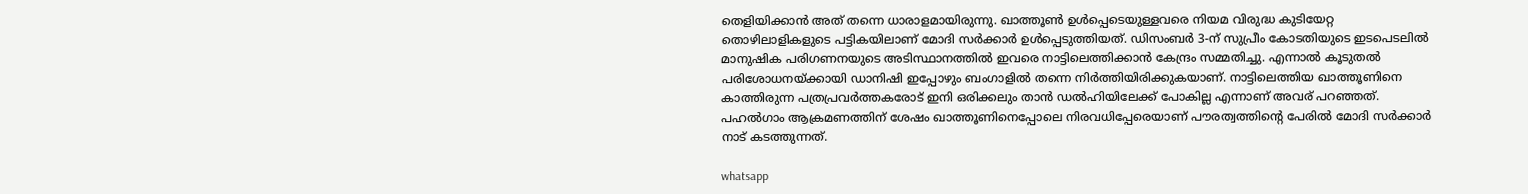തെളിയിക്കാൻ അത് തന്നെ ധാരാളമായിരുന്നു. ഖാത്തൂൺ ഉൾപ്പെടെയുള്ളവരെ നിയമ വിരുദ്ധ കുടിയേറ്റ തൊഴിലാളികളുടെ പട്ടികയിലാണ് മോദി സർക്കാർ ഉൾപ്പെടുത്തിയത്. ഡിസംബർ 3-ന് സുപ്രീം കോടതിയുടെ ഇടപെടലിൽ മാനുഷിക പരിഗണനയുടെ അടിസ്ഥാനത്തിൽ ഇവരെ നാട്ടിലെത്തിക്കാൻ കേന്ദ്രം സമ്മതിച്ചു. എന്നാൽ കൂടുതൽ പരിശോധനയ്ക്കായി ഡാനിഷി ഇപ്പോഴും ബംഗാളിൽ തന്നെ നിർത്തിയിരിക്കുകയാണ്. നാട്ടിലെത്തിയ ഖാത്തൂണിനെ കാത്തിരുന്ന പത്രപ്രവർത്തകരോട് ഇനി ഒരിക്കലും താൻ ഡൽഹിയിലേക്ക് പോകില്ല എന്നാണ് അവര്‌ പറഞ്ഞത്. പഹൽഗാം ആക്രമണത്തിന് ശേഷം ഖാത്തൂണിനെപ്പോലെ നിരവധിപ്പേരെയാണ് പൗരത്വത്തിന്റെ പേരിൽ മോദി സർക്കാർ നാട് കടത്തുന്നത്.

whatsapp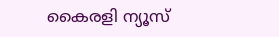കൈരളി ന്യൂസ്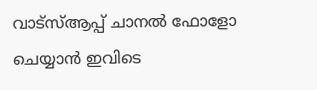വാട്‌സ്ആപ്പ് ചാനല്‍ ഫോളോ ചെയ്യാന്‍ ഇവിടെ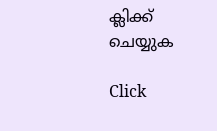ക്ലിക്ക് ചെയ്യുക

Click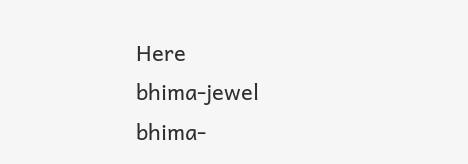Here
bhima-jewel
bhima-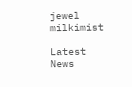jewel
milkimist

Latest News